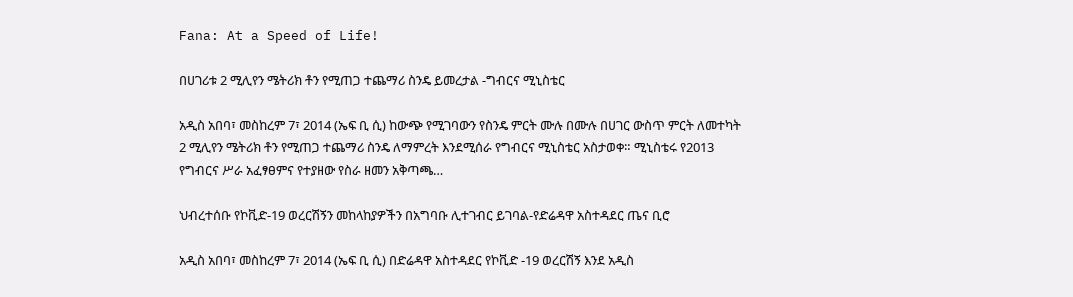Fana: At a Speed of Life!

በሀገሪቱ 2 ሚሊየን ሜትሪክ ቶን የሚጠጋ ተጨማሪ ስንዴ ይመረታል -ግብርና ሚኒስቴር

አዲስ አበባ፣ መስከረም 7፣ 2014 (ኤፍ ቢ ሲ) ከውጭ የሚገባውን የስንዴ ምርት ሙሉ በሙሉ በሀገር ውስጥ ምርት ለመተካት 2 ሚሊየን ሜትሪክ ቶን የሚጠጋ ተጨማሪ ስንዴ ለማምረት እንደሚሰራ የግብርና ሚኒስቴር አስታወቀ። ሚኒስቴሩ የ2013 የግብርና ሥራ አፈፃፀምና የተያዘው የስራ ዘመን አቅጣጫ…

ህብረተሰቡ የኮቪድ-19 ወረርሽኝን መከላከያዎችን በአግባቡ ሊተገብር ይገባል-የድሬዳዋ አስተዳደር ጤና ቢሮ

አዲስ አበባ፣ መስከረም 7፣ 2014 (ኤፍ ቢ ሲ) በድሬዳዋ አስተዳደር የኮቪድ -19 ወረርሽኝ እንደ አዲስ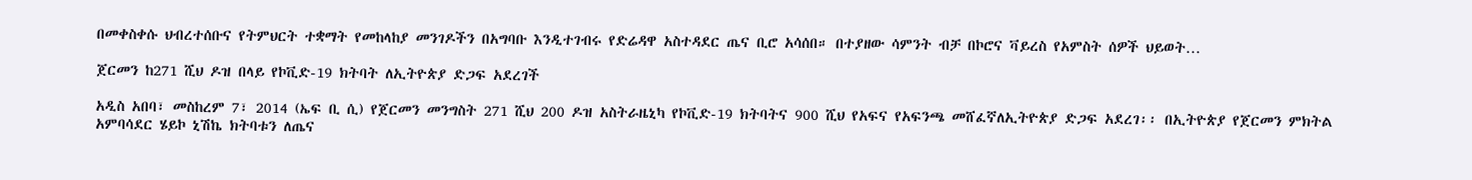በመቀስቀሱ ህብረተሰቡና የትምህርት ተቋማት የመከላከያ መንገዶችን በአግባቡ እንዲተገብሩ የድሬዳዋ አስተዳደር ጤና ቢሮ አሳሰበ። በተያዘው ሳምንት ብቻ በኮሮና ቫይረስ የአምስት ሰዎች ህይወት…

ጀርመን ከ271 ሺህ ዶዝ በላይ የኮቪድ-19 ክትባት ለኢትዮጵያ ድጋፍ አደረገች

አዲስ አበባ፣ መስከረም 7፣ 2014 (ኤፍ ቢ ሲ) የጀርመን መንግስት 271 ሺህ 200 ዶዝ አስትራዜኒካ የኮቪድ-19 ክትባትና 900 ሺህ የአፍና የአፍንጫ መሸፈኛለኢትዮጵያ ድጋፍ አደረገ፡፡ በኢትዮጵያ የጀርመን ምክትል አምባሳደር ሄይኮ ኒሽኬ ክትባቱን ለጤና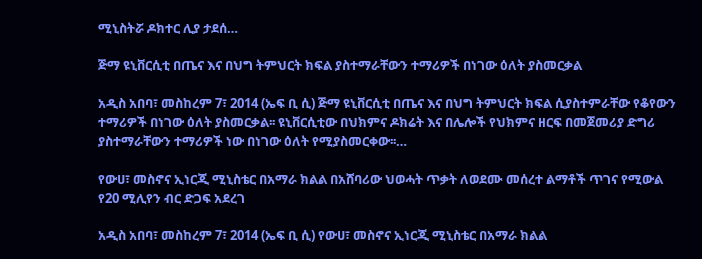ሚኒስትሯ ዶክተር ሊያ ታደሰ…

ጅማ ዩኒቨርሲቲ በጤና እና በህግ ትምህርት ክፍል ያስተማራቸውን ተማሪዎች በነገው ዕለት ያስመርቃል

አዲስ አበባ፣ መስከረም 7፣ 2014 (ኤፍ ቢ ሲ) ጅማ ዩኒቨርሲቲ በጤና እና በህግ ትምህርት ክፍል ሲያስተምራቸው የቆየውን ተማሪዎች በነገው ዕለት ያስመርቃል፡፡ ዩኒቨርሲቲው በህክምና ዶክሬት እና በሌሎች የህክምና ዘርፍ በመጀመሪያ ድግሪ ያስተማራቸውን ተማሪዎች ነው በነገው ዕለት የሚያስመርቀው፡፡…

የውሀ፣ መስኖና ኢነርጂ ሚኒስቴር በአማራ ክልል በአሸባሪው ህወሓት ጥቃት ለወደሙ መሰረተ ልማቶች ጥገና የሚውል የ20 ሚሊየን ብር ድጋፍ አደረገ

አዲስ አበባ፣ መስከረም 7፣ 2014 (ኤፍ ቢ ሲ) የውሀ፣ መስኖና ኢነርጂ ሚኒስቴር በአማራ ክልል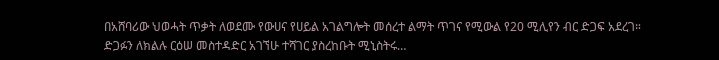በአሸባሪው ህወሓት ጥቃት ለወደሙ የውሀና የሀይል አገልግሎት መሰረተ ልማት ጥገና የሚውል የ20 ሚሊየን ብር ድጋፍ አደረገ። ድጋፉን ለክልሉ ርዕሠ መስተዳድር አገኘሁ ተሻገር ያስረከቡት ሚኒስትሩ…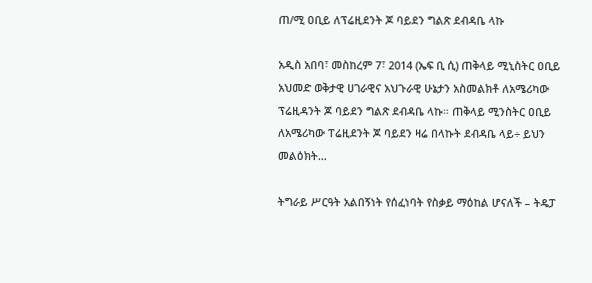ጠ/ሚ ዐቢይ ለፕሬዚደንት ጆ ባይደን ግልጽ ደብዳቤ ላኩ

አዲስ አበባ፣ መስከረም 7፣ 2014 (ኤፍ ቢ ሲ) ጠቅላይ ሚኒስትር ዐቢይ አህመድ ወቅታዊ ሀገራዊና አህጉራዊ ሁኔታን አስመልክቶ ለአሜሪካው ፕሬዚዳንት ጆ ባይደን ግልጽ ደብዳቤ ላኩ። ጠቅላይ ሚንስትር ዐቢይ ለአሜሪካው ፐሬዚደንት ጆ ባይደን ዛሬ በላኩት ደብዳቤ ላይ÷ ይህን መልዕክት…

ትግራይ ሥርዓት አልበኝነት የሰፈነባት የስቃይ ማዕከል ሆናለች – ትዴፓ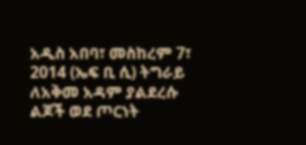አዲስ አበባ፣ መስከረም 7፣ 2014 (ኤፍ ቢ ሲ) ትግራይ ለአቅመ አዳም ያልደረሱ ልጆች ወደ ጦርነት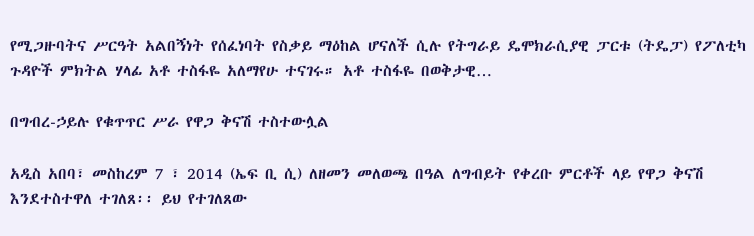የሚጋዙባትና ሥርዓት አልበኝነት የሰፈነባት የስቃይ ማዕከል ሆናለች ሲሉ የትግራይ ዴሞክራሲያዊ ፓርቱ (ትዴፓ) የፖለቲካ ጉዳዮች ምክትል ሃላፊ አቶ ተስፋዬ አለማየሁ ተናገሩ። አቶ ተስፋዬ በወቅታዊ…

በግብረ-ኃይሉ የቁጥጥር ሥራ የዋጋ ቅናሽ ተስተውሏል

አዲስ አበባ፣ መስከረም 7 ፣ 2014 (ኤፍ ቢ ሲ) ለዘመን መለወጫ በዓል ለግብይት የቀረቡ ምርቶች ላይ የዋጋ ቅናሽ እንደተስተዋለ ተገለጸ፡፡ ይህ የተገለጸው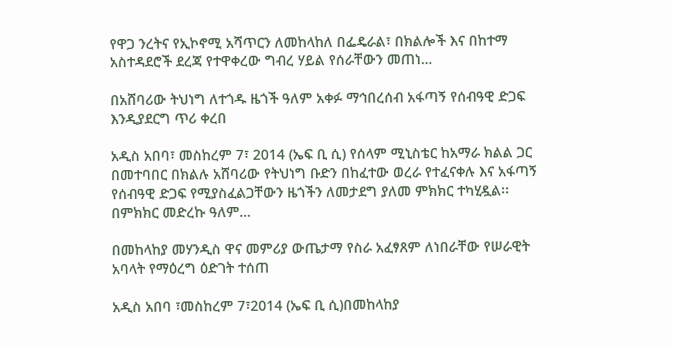የዋጋ ንረትና የኢኮኖሚ አሻጥርን ለመከላከለ በፌዴራል፣ በክልሎች እና በከተማ አስተዳደሮች ደረጃ የተዋቀረው ግብረ ሃይል የሰራቸውን መጠነ…

በአሸባሪው ትህነግ ለተጎዱ ዜጎች ዓለም አቀፉ ማኅበረሰብ አፋጣኝ የሰብዓዊ ድጋፍ እንዲያደርግ ጥሪ ቀረበ

አዲስ አበባ፣ መስከረም 7፣ 2014 (ኤፍ ቢ ሲ) የሰላም ሚኒስቴር ከአማራ ክልል ጋር በመተባበር በክልሉ አሸባሪው የትህነግ ቡድን በከፈተው ወረራ የተፈናቀሉ እና አፋጣኝ የሰብዓዊ ድጋፍ የሚያስፈልጋቸውን ዜጎችን ለመታደግ ያለመ ምክክር ተካሂዷል፡፡ በምክክር መድረኩ ዓለም…

በመከላከያ መሃንዲስ ዋና መምሪያ ውጤታማ የስራ አፈፃጸም ለነበራቸው የሠራዊት አባላት የማዕረግ ዕድገት ተሰጠ

አዲስ አበባ ፣መስከረም 7፣2014 (ኤፍ ቢ ሲ)በመከላከያ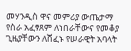መሃንዲስ ዋና መምሪያ ውጤታማ የስራ አፈፃጸም ለነበራቸውና የመቆያ ጊዜያቸውን ለሸፈኑ የሠራዊት አባላት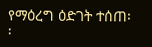የማዕረግ ዕድገት ተሰጠ፡፡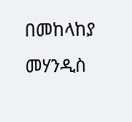በመከላከያ መሃንዲስ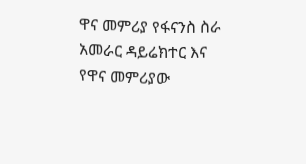ዋና መምሪያ የፋናንስ ስራ አመራር ዳይሬክተር እና የዋና መምሪያው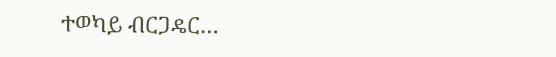ተወካይ ብርጋዴር…